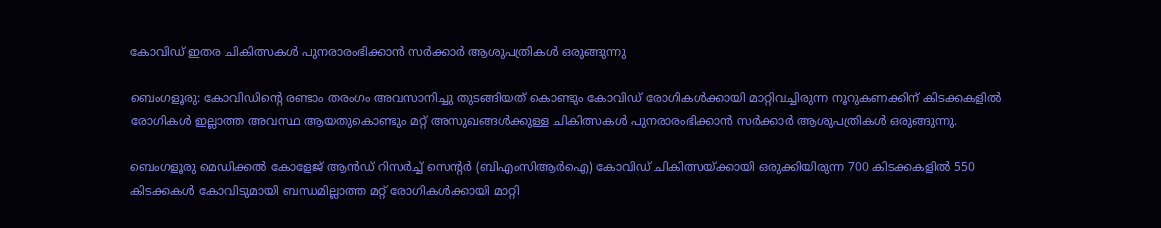കോവിഡ് ഇതര ചികിത്സകൾ പുനരാരംഭിക്കാൻ സർക്കാർ ആശുപത്രികൾ ഒരുങ്ങുന്നു

ബെംഗളൂരു: കോവിഡിന്റെ രണ്ടാം തരംഗം അവസാനിച്ചു തുടങ്ങിയത് കൊണ്ടും കോവിഡ് രോഗികൾക്കായി മാറ്റിവച്ചിരുന്ന നൂറുകണക്കിന് കിടക്കകളിൽ രോഗികൾ ഇല്ലാത്ത അവസ്ഥ ആയതുകൊണ്ടും മറ്റ് അസുഖങ്ങൾക്കുള്ള ചികിത്സകൾ പുനരാരംഭിക്കാൻ സർക്കാർ ആശുപത്രികൾ ഒരുങ്ങുന്നു.

ബെംഗളൂരു മെഡിക്കൽ കോളേജ് ആൻഡ് റിസർച്ച് സെന്റർ (ബിഎംസിആർഐ) കോവിഡ് ചികിത്സയ്ക്കായി ഒരുക്കിയിരുന്ന 700 കിടക്കകളിൽ 550 കിടക്കകൾ കോവിടുമായി ബന്ധമില്ലാത്ത മറ്റ് രോഗികൾക്കായി മാറ്റി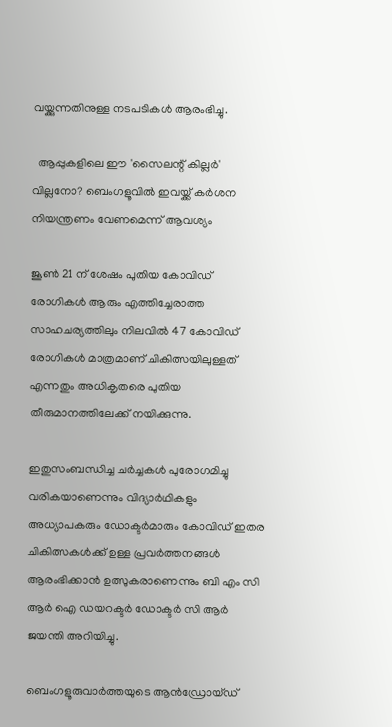വയ്ക്കുന്നതിനുള്ള നടപടികൾ ആരംഭിച്ചു.

  ആപ്പുകളിലെ ഈ 'സൈലന്റ് കില്ലർ' വില്ലനോ? ബെംഗളൂവിൽ ഇവയ്ക്ക് കർശന നിയന്ത്രണം വേണമെന്ന് ആവശ്യം

ജൂൺ 21 ന് ശേഷം പുതിയ കോവിഡ് രോഗികൾ ആരും എത്തിച്ചേരാത്ത സാഹചര്യത്തിലും നിലവിൽ 47 കോവിഡ് രോഗികൾ മാത്രമാണ് ചികിത്സയിലുള്ളത് എന്നതും അധികൃതരെ പുതിയ തീരുമാനത്തിലേക്ക് നയിക്കുന്നു.

ഇതുസംബന്ധിച്ച ചർച്ചകൾ പുരോഗമിച്ചു വരികയാണെന്നും വിദ്യാർഥികളും അധ്യാപകരും ഡോക്ടർമാരും കോവിഡ് ഇതര ചികിത്സകൾക്ക് ഉള്ള പ്രവർത്തനങ്ങൾ ആരംഭിക്കാൻ ഉത്സുകരാണെന്നും ബി എം സി ആർ ഐ ഡയറക്ടർ ഡോക്ടർ സി ആർ ജയന്തി അറിയിച്ചു.

ബെംഗളൂരുവാർത്തയുടെ ആൻഡ്രോയ്ഡ്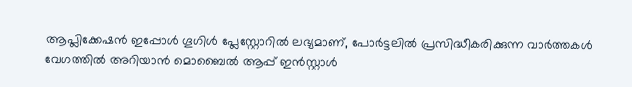ആപ്ലിക്കേഷൻ ഇപ്പോൾ ഗൂഗിൾ പ്ലേസ്റ്റോറിൽ ലഭ്യമാണ്, പോർട്ടലിൽ പ്രസിദ്ധീകരിക്കുന്ന വാർത്തകൾ വേഗത്തിൽ അറിയാൻ മൊബൈൽ ആപ്പ് ഇൻസ്റ്റാൾ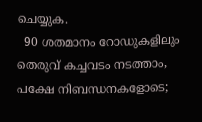ചെയ്യുക.
  90 ശതമാനം റോഡുകളിലും തെരുവ് കച്ചവടം നടത്താം, പക്ഷേ നിബന്ധനകളോടെ;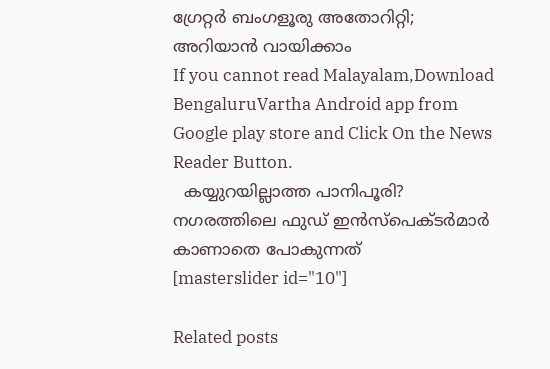ഗ്രേറ്റർ ബംഗളൂരു അതോറിറ്റി; അറിയാൻ വായിക്കാം
If you cannot read Malayalam,Download BengaluruVartha Android app from Google play store and Click On the News Reader Button.
  കയ്യുറയില്ലാത്ത പാനിപൂരി? നഗരത്തിലെ ഫുഡ് ഇൻസ്‌പെക്ടർമാർ കാണാതെ പോകുന്നത്
[masterslider id="10"]

Related posts